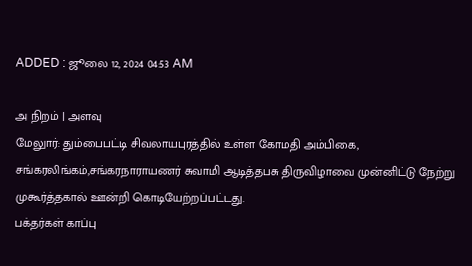ADDED : ஜூலை 12, 2024 04:53 AM

அ நிறம் | அளவு
மேலுார்: தும்பைபட்டி சிவலாயபுரத்தில் உள்ள கோமதி அம்பிகை, சங்கரலிங்கம்,சங்கரநாராயணர் சுவாமி ஆடித்தபசு திருவிழாவை முன்னிட்டு நேற்று முகூர்த்தகால் ஊன்றி கொடியேற்றப்பட்டது.
பக்தர்கள் காப்பு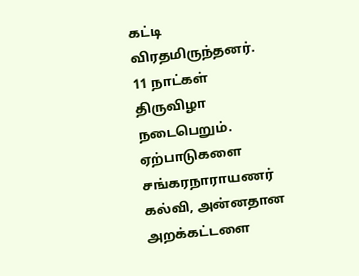கட்டி விரதமிருந்தனர். 11 நாட்கள் திருவிழா நடைபெறும்.
ஏற்பாடுகளை சங்கரநாராயணர் கல்வி, அன்னதான அறக்கட்டளை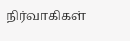நிர்வாகிகள்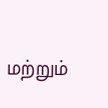மற்றும்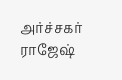அர்ச்சகர் ராஜேஷ்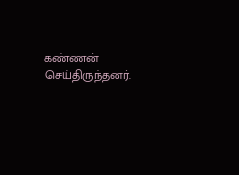கண்ணன் செய்திருந்தனர்.